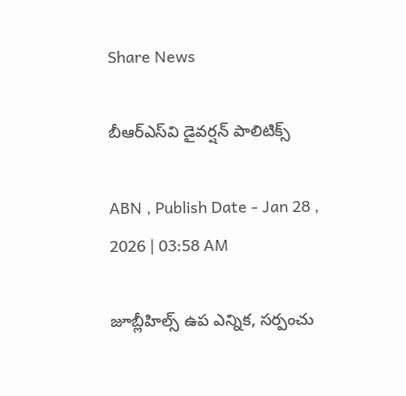Share News

బీఆర్‌ఎస్‌వి డైవర్షన్‌ పాలిటిక్స్‌

ABN , Publish Date - Jan 28 , 2026 | 03:58 AM

జూబ్లీహిల్స్‌ ఉప ఎన్నిక, సర్పంచు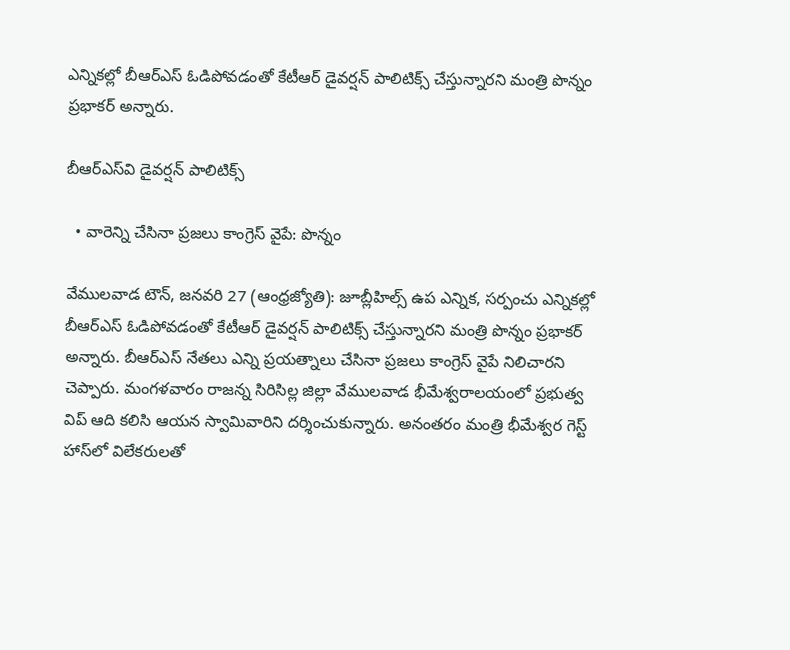ఎన్నికల్లో బీఆర్‌ఎస్‌ ఓడిపోవడంతో కేటీఆర్‌ డైవర్షన్‌ పాలిటిక్స్‌ చేస్తున్నారని మంత్రి పొన్నం ప్రభాకర్‌ అన్నారు.

బీఆర్‌ఎస్‌వి డైవర్షన్‌ పాలిటిక్స్‌

  • వారెన్ని చేసినా ప్రజలు కాంగ్రెస్‌ వైపే: పొన్నం

వేములవాడ టౌన్‌, జనవరి 27 (ఆంధ్రజ్యోతి): జూబ్లీహిల్స్‌ ఉప ఎన్నిక, సర్పంచు ఎన్నికల్లో బీఆర్‌ఎస్‌ ఓడిపోవడంతో కేటీఆర్‌ డైవర్షన్‌ పాలిటిక్స్‌ చేస్తున్నారని మంత్రి పొన్నం ప్రభాకర్‌ అన్నారు. బీఆర్‌ఎస్‌ నేతలు ఎన్ని ప్రయత్నాలు చేసినా ప్రజలు కాంగ్రెస్‌ వైపే నిలిచారని చెప్పారు. మంగళవారం రాజన్న సిరిసిల్ల జిల్లా వేములవాడ భీమేశ్వరాలయంలో ప్రభుత్వ విప్‌ ఆది కలిసి ఆయన స్వామివారిని దర్శించుకున్నారు. అనంతరం మంత్రి భీమేశ్వర గెస్ట్‌ హాస్‌లో విలేకరులతో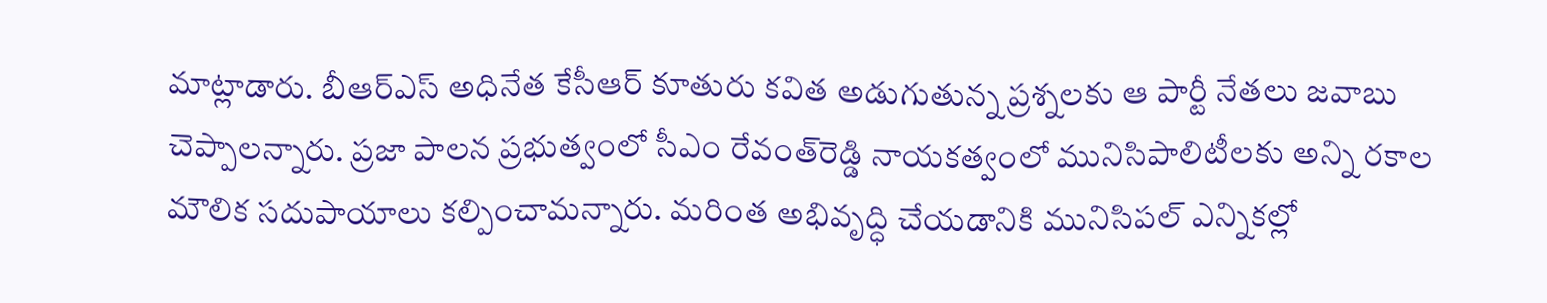మాట్లాడారు. బీఆర్‌ఎస్‌ అధినేత కేసీఆర్‌ కూతురు కవిత అడుగుతున్న ప్రశ్నలకు ఆ పార్టీ నేతలు జవాబు చెప్పాలన్నారు. ప్రజా పాలన ప్రభుత్వంలో సీఎం రేవంత్‌రెడ్డి నాయకత్వంలో మునిసిపాలిటీలకు అన్ని రకాల మౌలిక సదుపాయాలు కల్పించామన్నారు. మరింత అభివృద్ధి చేయడానికి మునిసిపల్‌ ఎన్నికల్లో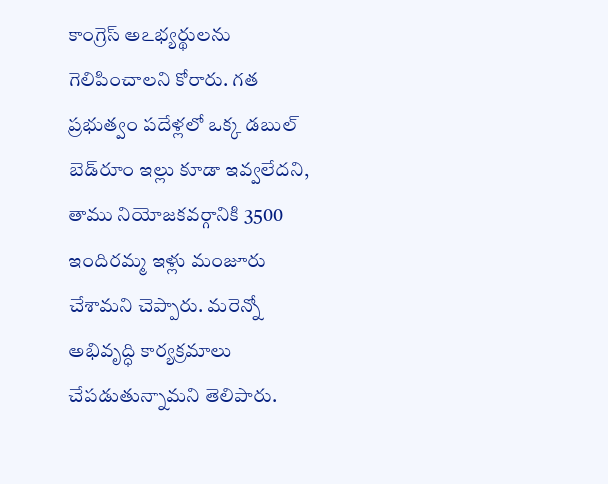కాంగ్రెస్‌ అఽభ్యర్థులను గెలిపించాలని కోరారు. గత ప్రభుత్వం పదేళ్లలో ఒక్క డబుల్‌ బెడ్‌రూం ఇల్లు కూడా ఇవ్వలేదని, తాము నియోజకవర్గానికి 3500 ఇందిరమ్మ ఇళ్లు మంజూరు చేశామని చెప్పారు. మరెన్నో అభివృద్ధి కార్యక్రమాలు చేపడుతున్నామని తెలిపారు.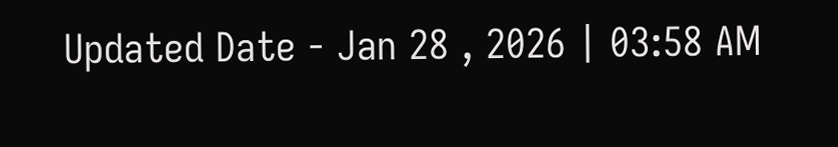Updated Date - Jan 28 , 2026 | 03:58 AM